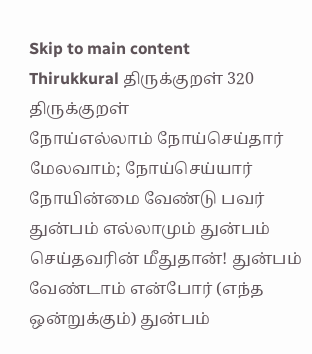Skip to main content
Thirukkural திருக்குறள் 320
திருக்குறள்
நோய்எல்லாம் நோய்செய்தார் மேலவாம்; நோய்செய்யார்
நோயின்மை வேண்டு பவர்
துன்பம் எல்லாமும் துன்பம் செய்தவரின் மீதுதான்! துன்பம் வேண்டாம் என்போர் (எந்த ஒன்றுக்கும்) துன்பம்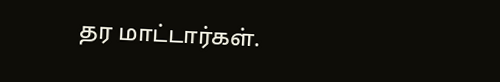தர மாட்டார்கள்.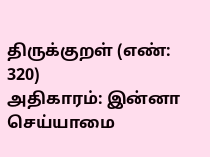திருக்குறள் (எண்: 320)
அதிகாரம்: இன்னா செய்யாமை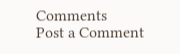Comments
Post a Comment